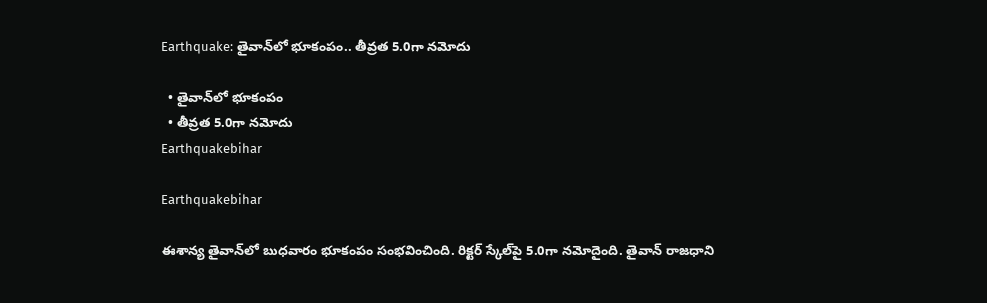Earthquake: తైవాన్‌లో భూకంపం.. తీవ్రత 5.0గా నమోదు

  • తైవాన్‌లో భూకంపం
  • తీవ్రత 5.0గా నమోదు
Earthquakebihar

Earthquakebihar

ఈశాన్య తైవాన్‌లో బుధవారం భూకంపం సంభవించింది. రిక్టర్ స్కేల్‌పై 5.0గా నమోదైంది. తైవాన్ రాజధాని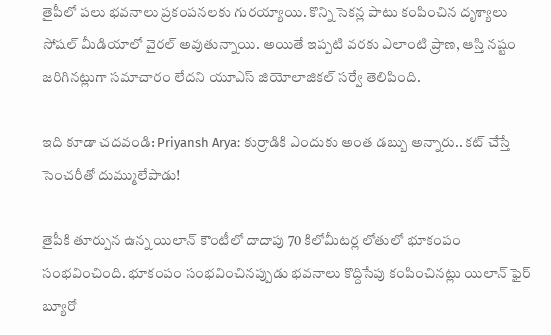తైపీలో పలు భవనాలు ప్రకంపనలకు గురయ్యాయి. కొన్ని సెకన్ల పాటు కంపించిన దృశ్యాలు సోషల్ మీడియాలో వైరల్ అవుతున్నాయి. అయితే ఇప్పటి వరకు ఎలాంటి ప్రాణ, ఆస్తి నష్టం జరిగినట్లుగా సమాచారం లేదని యూఎస్ జియోలాజికల్ సర్వే తెలిపింది.

ఇది కూడా చదవండి: Priyansh Arya: కుర్రాడికి ఎందుకు అంత డబ్బు అన్నారు.. కట్ చేస్తే సెంచరీతో దుమ్ములేపాడు!

తైపీకి తూర్పున ఉన్న యిలాన్ కౌంటీలో దాదాపు 70 కిలోమీటర్ల లోతులో భూకంపం సంభవించింది. భూకంపం సంభవించినప్పుడు భవనాలు కొద్దిసేపు కంపించినట్లు యిలాన్ ఫైర్ బ్యూరో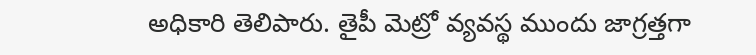అధికారి తెలిపారు. తైపీ మెట్రో వ్యవస్థ ముందు జాగ్రత్తగా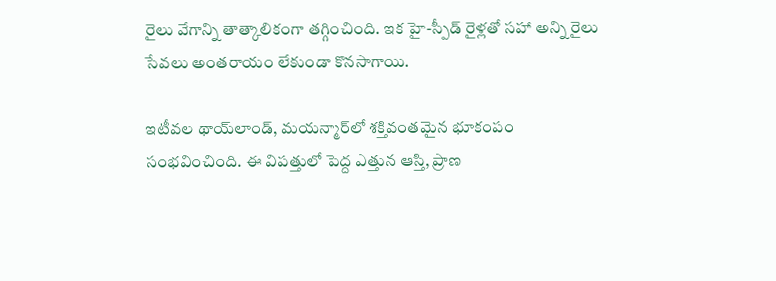రైలు వేగాన్ని తాత్కాలికంగా తగ్గించింది. ఇక హై-స్పీడ్ రైళ్లతో సహా అన్ని రైలు సేవలు అంతరాయం లేకుండా కొనసాగాయి.

ఇటీవల థాయ్‌లాండ్, మయన్మార్‌లో శక్తివంతమైన భూకంపం సంభవించింది. ఈ విపత్తులో పెద్ద ఎత్తున ఆస్తి, ప్రాణ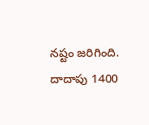నష్టం జరిగింది. దాదాపు 1400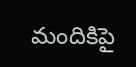మందికిపై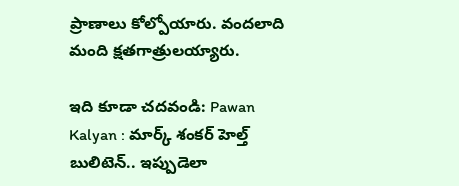ప్రాణాలు కోల్పోయారు. వందలాది మంది క్షతగాత్రులయ్యారు.

ఇది కూడా చదవండి: Pawan Kalyan : మార్క్ శంకర్ హెల్త్ బులిటెన్.. ఇప్పుడెలా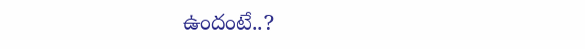ఉందంటే..?